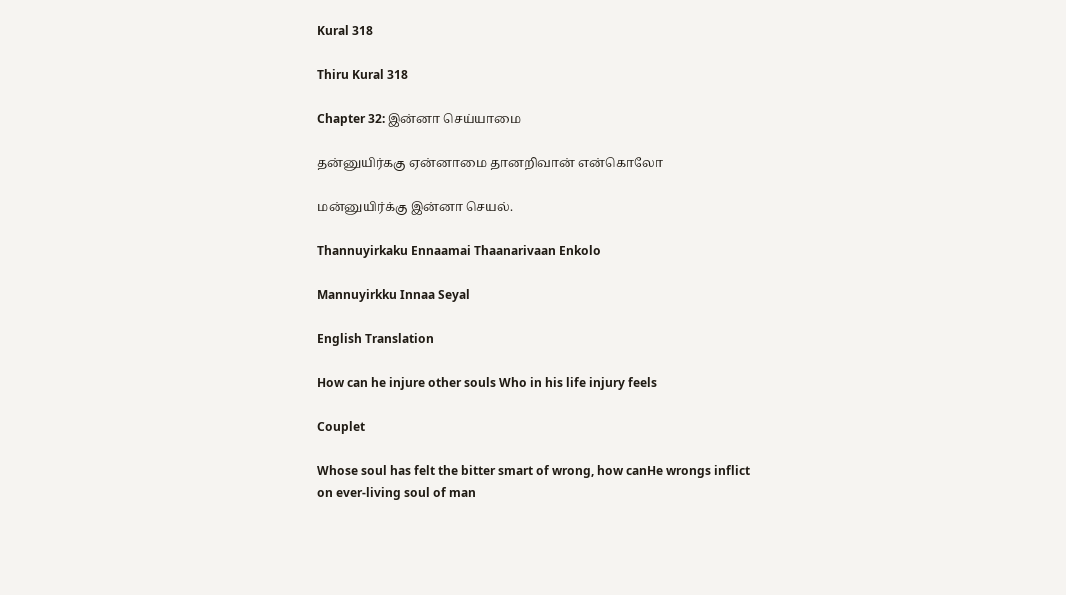Kural 318

Thiru Kural 318

Chapter 32: இன்னா செய்யாமை

தன்னுயிர்ககு ஏன்னாமை தானறிவான் என்கொலோ

மன்னுயிர்க்கு இன்னா செயல்.

Thannuyirkaku Ennaamai Thaanarivaan Enkolo

Mannuyirkku Innaa Seyal

English Translation

How can he injure other souls Who in his life injury feels

Couplet

Whose soul has felt the bitter smart of wrong, how canHe wrongs inflict on ever-living soul of man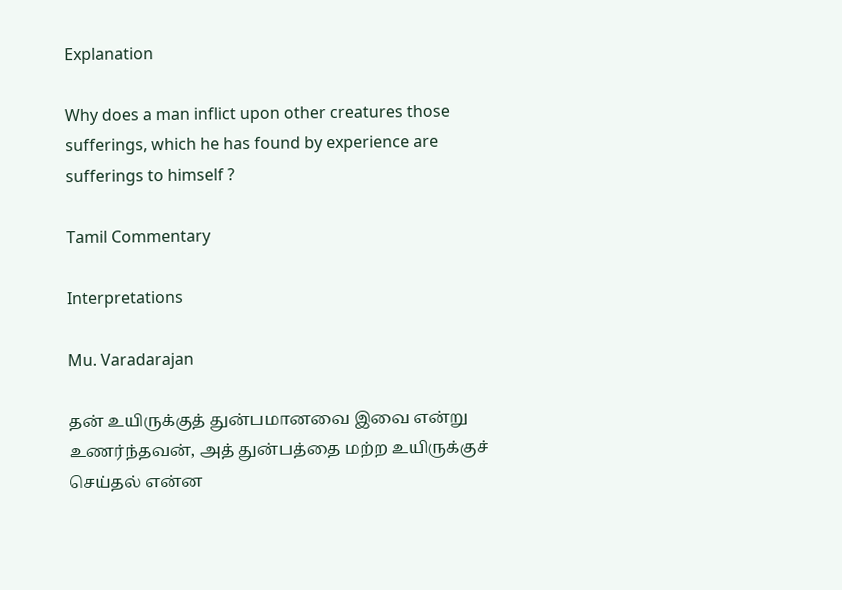Explanation

Why does a man inflict upon other creatures those sufferings, which he has found by experience are sufferings to himself ?

Tamil Commentary

Interpretations

Mu. Varadarajan

தன் உயிருக்குத் துன்பமானவை இவை என்று உணர்ந்தவன், அத் துன்பத்தை மற்ற உயிருக்குச் செய்தல் என்ன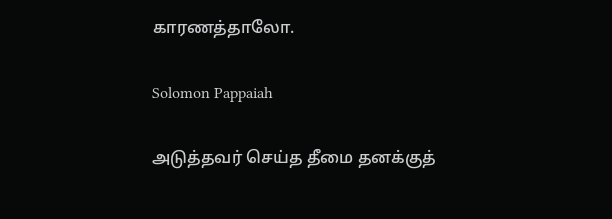காரணத்தாலோ.

Solomon Pappaiah

அடுத்தவர் செய்த தீமை தனக்குத்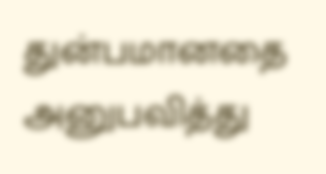துன்பமானதை அனுபவித்து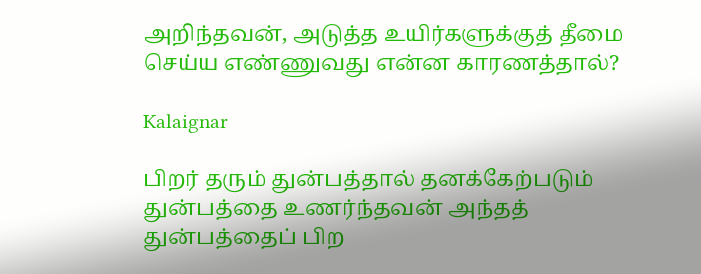அறிந்தவன், அடுத்த உயிர்களுக்குத் தீமை செய்ய எண்ணுவது என்ன காரணத்தால்?

Kalaignar

பிறர் தரும் துன்பத்தால் தனக்கேற்படும் துன்பத்தை உணர்ந்தவன் அந்தத் துன்பத்தைப் பிற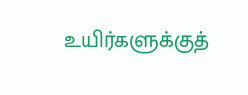உயிர்களுக்குத்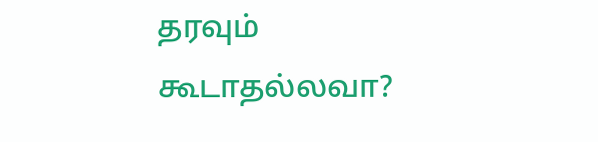தரவும் கூடாதல்லவா?